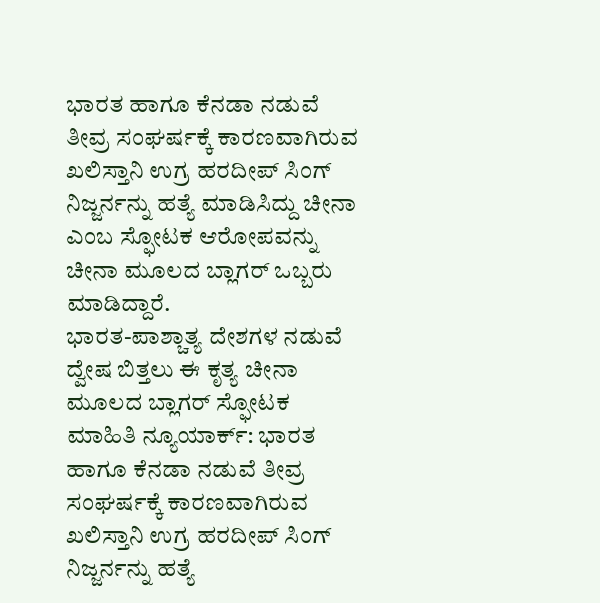ಭಾರತ ಹಾಗೂ ಕೆನಡಾ ನಡುವೆ ತೀವ್ರ ಸಂಘರ್ಷಕ್ಕೆ ಕಾರಣವಾಗಿರುವ ಖಲಿಸ್ತಾನಿ ಉಗ್ರ ಹರದೀಪ್ ಸಿಂಗ್ ನಿಜ್ಜರ್ನನ್ನು ಹತ್ಯೆ ಮಾಡಿಸಿದ್ದು ಚೀನಾ ಎಂಬ ಸ್ಫೋಟಕ ಆರೋಪವನ್ನು ಚೀನಾ ಮೂಲದ ಬ್ಲಾಗರ್ ಒಬ್ಬರು ಮಾಡಿದ್ದಾರೆ.
ಭಾರತ-ಪಾಶ್ಚಾತ್ಯ ದೇಶಗಳ ನಡುವೆ ದ್ವೇಷ ಬಿತ್ತಲು ಈ ಕೃತ್ಯ ಚೀನಾ ಮೂಲದ ಬ್ಲಾಗರ್ ಸ್ಫೋಟಕ ಮಾಹಿತಿ ನ್ಯೂಯಾರ್ಕ್: ಭಾರತ ಹಾಗೂ ಕೆನಡಾ ನಡುವೆ ತೀವ್ರ ಸಂಘರ್ಷಕ್ಕೆ ಕಾರಣವಾಗಿರುವ ಖಲಿಸ್ತಾನಿ ಉಗ್ರ ಹರದೀಪ್ ಸಿಂಗ್ ನಿಜ್ಜರ್ನನ್ನು ಹತ್ಯೆ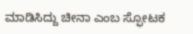ಮಾಡಿಸಿದ್ದು ಚೀನಾ ಎಂಬ ಸ್ಫೋಟಕ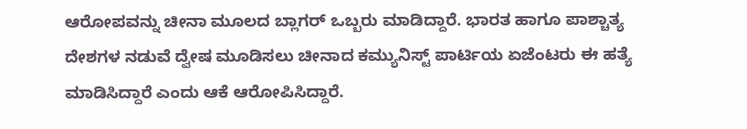ಆರೋಪವನ್ನು ಚೀನಾ ಮೂಲದ ಬ್ಲಾಗರ್ ಒಬ್ಬರು ಮಾಡಿದ್ದಾರೆ. ಭಾರತ ಹಾಗೂ ಪಾಶ್ಚಾತ್ಯ ದೇಶಗಳ ನಡುವೆ ದ್ವೇಷ ಮೂಡಿಸಲು ಚೀನಾದ ಕಮ್ಯುನಿಸ್ಟ್ ಪಾರ್ಟಿಯ ಏಜೆಂಟರು ಈ ಹತ್ಯೆ ಮಾಡಿಸಿದ್ದಾರೆ ಎಂದು ಆಕೆ ಆರೋಪಿಸಿದ್ದಾರೆ.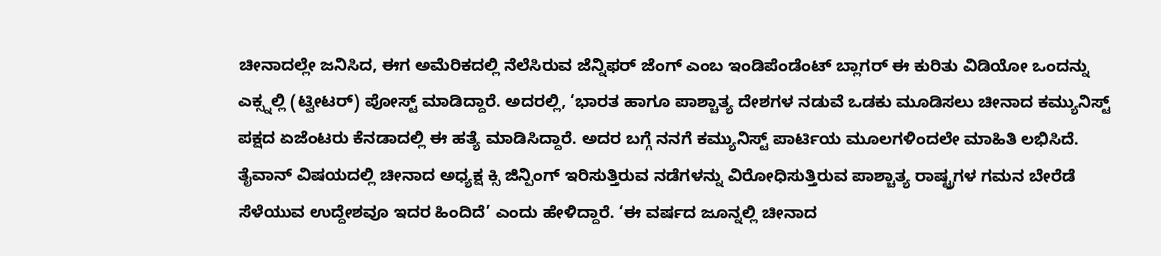ಚೀನಾದಲ್ಲೇ ಜನಿಸಿದ, ಈಗ ಅಮೆರಿಕದಲ್ಲಿ ನೆಲೆಸಿರುವ ಜೆನ್ನಿಫರ್ ಜೆಂಗ್ ಎಂಬ ಇಂಡಿಪೆಂಡೆಂಟ್ ಬ್ಲಾಗರ್ ಈ ಕುರಿತು ವಿಡಿಯೋ ಒಂದನ್ನು ಎಕ್ಸ್ನಲ್ಲಿ (ಟ್ವೀಟರ್) ಪೋಸ್ಟ್ ಮಾಡಿದ್ದಾರೆ. ಅದರಲ್ಲಿ, ‘ಭಾರತ ಹಾಗೂ ಪಾಶ್ಚಾತ್ಯ ದೇಶಗಳ ನಡುವೆ ಒಡಕು ಮೂಡಿಸಲು ಚೀನಾದ ಕಮ್ಯುನಿಸ್ಟ್ ಪಕ್ಷದ ಏಜೆಂಟರು ಕೆನಡಾದಲ್ಲಿ ಈ ಹತ್ಯೆ ಮಾಡಿಸಿದ್ದಾರೆ. ಅದರ ಬಗ್ಗೆ ನನಗೆ ಕಮ್ಯುನಿಸ್ಟ್ ಪಾರ್ಟಿಯ ಮೂಲಗಳಿಂದಲೇ ಮಾಹಿತಿ ಲಭಿಸಿದೆ. ತೈವಾನ್ ವಿಷಯದಲ್ಲಿ ಚೀನಾದ ಅಧ್ಯಕ್ಷ ಕ್ಸಿ ಜಿನ್ಪಿಂಗ್ ಇರಿಸುತ್ತಿರುವ ನಡೆಗಳನ್ನು ವಿರೋಧಿಸುತ್ತಿರುವ ಪಾಶ್ಚಾತ್ಯ ರಾಷ್ಟ್ರಗಳ ಗಮನ ಬೇರೆಡೆ ಸೆಳೆಯುವ ಉದ್ದೇಶವೂ ಇದರ ಹಿಂದಿದೆ’ ಎಂದು ಹೇಳಿದ್ದಾರೆ. ‘ಈ ವರ್ಷದ ಜೂನ್ನಲ್ಲಿ ಚೀನಾದ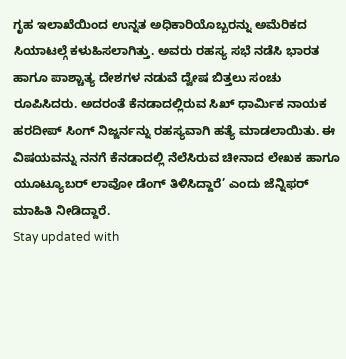ಗೃಹ ಇಲಾಖೆಯಿಂದ ಉನ್ನತ ಅಧಿಕಾರಿಯೊಬ್ಬರನ್ನು ಅಮೆರಿಕದ ಸಿಯಾಟಲ್ಗೆ ಕಳುಹಿಸಲಾಗಿತ್ತು. ಅವರು ರಹಸ್ಯ ಸಭೆ ನಡೆಸಿ ಭಾರತ ಹಾಗೂ ಪಾಶ್ಚಾತ್ಯ ದೇಶಗಳ ನಡುವೆ ದ್ವೇಷ ಬಿತ್ತಲು ಸಂಚು ರೂಪಿಸಿದರು. ಅದರಂತೆ ಕೆನಡಾದಲ್ಲಿರುವ ಸಿಖ್ ಧಾರ್ಮಿಕ ನಾಯಕ ಹರದೀಪ್ ಸಿಂಗ್ ನಿಜ್ಜರ್ನನ್ನು ರಹಸ್ಯವಾಗಿ ಹತ್ಯೆ ಮಾಡಲಾಯಿತು. ಈ ವಿಷಯವನ್ನು ನನಗೆ ಕೆನಡಾದಲ್ಲಿ ನೆಲೆಸಿರುವ ಚೀನಾದ ಲೇಖಕ ಹಾಗೂ ಯೂಟ್ಯೂಬರ್ ಲಾವೋ ಡೆಂಗ್ ತಿಳಿಸಿದ್ದಾರೆ’ ಎಂದು ಜೆನ್ನಿಫರ್ ಮಾಹಿತಿ ನೀಡಿದ್ದಾರೆ.
Stay updated with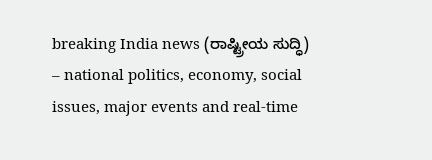breaking India news (ರಾಷ್ಟ್ರೀಯ ಸುದ್ಧಿ) – national politics, economy, social issues, major events and real‑time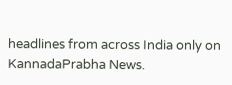headlines from across India only on KannadaPrabha News.